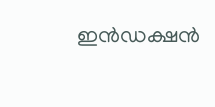ഇൻഡക്ഷൻ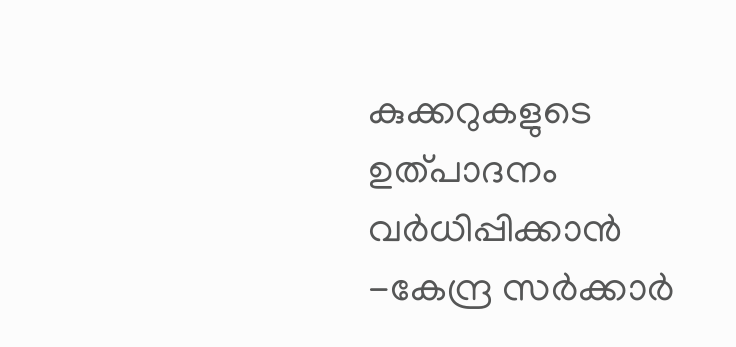കുക്കറുകളുടെ ഉത്പാദനം വർധിപ്പിക്കാൻ -കേന്ദ്ര സർക്കാർ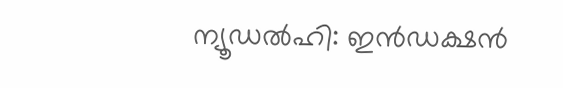ന്യൂഡൽഹി: ഇൻഡക്ഷൻ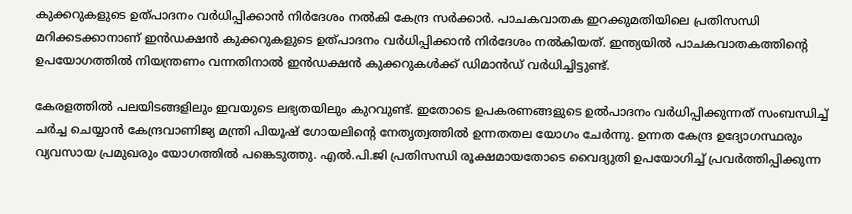കുക്കറുകളുടെ ഉത്പാദനം വർധിപ്പിക്കാൻ നിർദേശം നൽകി കേന്ദ്ര സർക്കാർ. പാചകവാതക ഇറക്കുമതിയിലെ പ്രതിസന്ധി മറിക്കടക്കാനാണ് ഇൻഡക്ഷൻ കുക്കറുകളുടെ ഉത്പാദനം വർധിപ്പിക്കാൻ നിർദേശം നൽകിയത്. ഇന്ത്യയിൽ പാചകവാതകത്തിന്റെ ഉപയോഗത്തിൽ നിയന്ത്രണം വന്നതിനാൽ ഇൻഡക്ഷൻ കുക്കറുകൾക്ക് ഡിമാൻഡ് വർധിച്ചിട്ടുണ്ട്.

കേരളത്തിൽ പലയിടങ്ങളിലും ഇവയുടെ ലഭ്യതയിലും കുറവുണ്ട്. ഇതോടെ ഉപകരണങ്ങളുടെ ഉൽപാദനം വർധിപ്പിക്കുന്നത് സംബന്ധിച്ച് ചർച്ച ചെയ്യാൻ കേന്ദ്രവാണിജ്യ മന്ത്രി പിയൂഷ് ഗോയലിന്‍റെ നേതൃത്വത്തിൽ ഉന്നതതല യോഗം ചേർന്നു. ഉന്നത കേന്ദ്ര ഉദ്യോഗസ്ഥരും വ്യവസായ പ്രമുഖരും യോഗത്തിൽ പങ്കെടുത്തു. എൽ.പി.ജി പ്രതിസന്ധി രൂക്ഷമായതോടെ വൈദ്യുതി ഉപയോഗിച്ച് പ്രവര്‍ത്തിപ്പിക്കുന്ന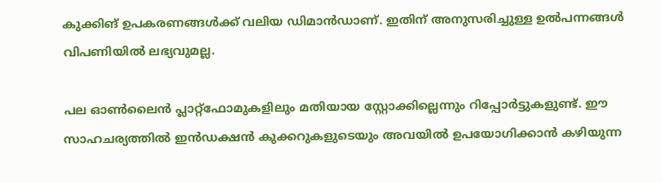കുക്കിങ് ഉപകരണങ്ങൾക്ക് വലിയ ഡിമാൻഡാണ്. ഇതിന് അനുസരിച്ചുള്ള ഉൽപന്നങ്ങൾ വിപണിയിൽ ലഭ്യവുമല്ല.

പല ഓൺലൈൻ പ്ലാറ്റ്ഫോമുകളിലും മതിയായ സ്റ്റോക്കില്ലെന്നും റിപ്പോർട്ടുകളുണ്ട്. ഈ സാഹചര്യത്തിൽ ഇൻഡക്ഷൻ കുക്കറുകളുടെയും അവയിൽ ഉപയോഗിക്കാൻ കഴിയുന്ന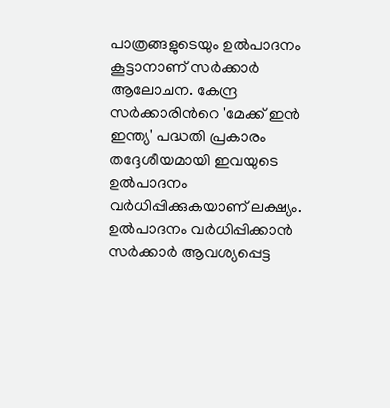പാത്രങ്ങളുടെയും ഉൽപാദനം കൂട്ടാനാണ് സർക്കാർ ആലോചന. കേന്ദ്ര സർക്കാരിന്‍റെ 'മേക്ക് ഇൻ ഇന്ത്യ' പദ്ധതി പ്രകാരം തദ്ദേശീയമായി ഇവയുടെ ഉൽപാദനം വർധിപ്പിക്കുകയാണ് ലക്ഷ്യം. ഉൽപാദനം വർധിപ്പിക്കാൻ സർക്കാര്‍ ആവശ്യപ്പെട്ട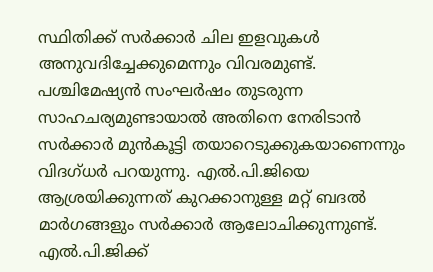സ്ഥിതിക്ക് സർക്കാർ ചില ഇളവുകള്‍ അനുവദിച്ചേക്കുമെന്നും വിവരമുണ്ട്. പശ്ചിമേഷ്യൻ സംഘർഷം തുടരുന്ന സാഹചര്യമുണ്ടായാൽ അതിനെ നേരിടാൻ സര്‍ക്കാർ മുൻകൂട്ടി തയാറെടുക്കുകയാണെന്നും വിദഗ്‍ധർ പറയുന്നു. എൽ.പി.ജിയെ ആശ്രയിക്കുന്നത് കുറക്കാനുള്ള മറ്റ് ബദൽ മാർഗങ്ങളും സർക്കാർ ആലോചിക്കുന്നുണ്ട്. എൽ.പി.ജിക്ക്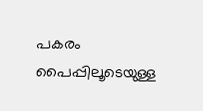പകരം പൈപ്പിലൂടെയുള്ള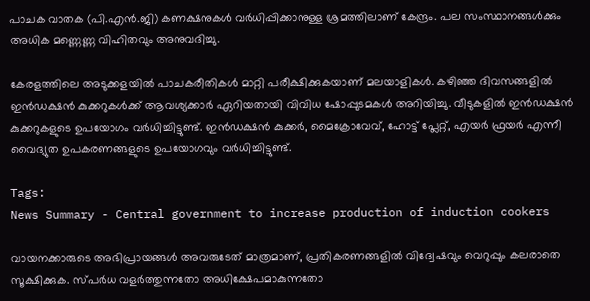പാചക വാതക (പി.എൻ.ജി) കണക്ഷനുകൾ വര്‍ധിപ്പിക്കാനുള്ള ശ്രമത്തിലാണ് കേന്ദ്രം. പല സംസ്ഥാനങ്ങൾക്കും അധിക മണ്ണെണ്ണ വിഹിതവും അനുവദിച്ചു.

കേരളത്തിലെ അടുക്കളയിൽ പാചകരീതികൾ മാറ്റി പരീക്ഷിക്കുകയാണ് മലയാളികൾ. കഴിഞ്ഞ ദിവസങ്ങളിൽ ഇൻഡക്ഷൻ കുക്കറുകൾക്ക് ആവശ്യക്കാർ ഏറിയതായി വിവിധ ഷോപ്പുടമകൾ അറിയിച്ചു. വീടുകളിൽ ഇൻഡക്ഷൻ കുക്കറുകളുടെ ഉപയോഗം വർധിച്ചിട്ടുണ്ട്. ഇൻഡക്ഷൻ കുക്കർ, മൈക്രോവേവ്, ഹോട്ട് പ്ലേറ്റ്, എയർ ഫ്രയർ എന്നീ വൈദ്യുത ഉപകരണങ്ങളുടെ ഉപയോഗവും വർധിച്ചിട്ടുണ്ട്.

Tags:
News Summary - Central government to increase production of induction cookers

വായനക്കാരുടെ അഭിപ്രായങ്ങള്‍ അവരുടേത് മാത്രമാണ്, പ്രതികരണങ്ങളിൽ വിദ്വേഷവും വെറുപ്പും കലരാതെ സൂക്ഷിക്കുക. സ്പർധ വളർത്തുന്നതോ അധിക്ഷേപമാകുന്നതോ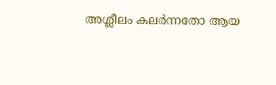അശ്ലീലം കലർന്നതോ ആയ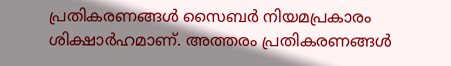പ്രതികരണങ്ങൾ സൈബർ നിയമപ്രകാരം ശിക്ഷാർഹമാണ്. അത്തരം പ്രതികരണങ്ങൾ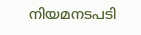നിയമനടപടി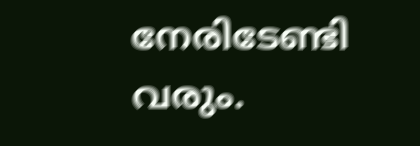നേരിടേണ്ടി വരും.